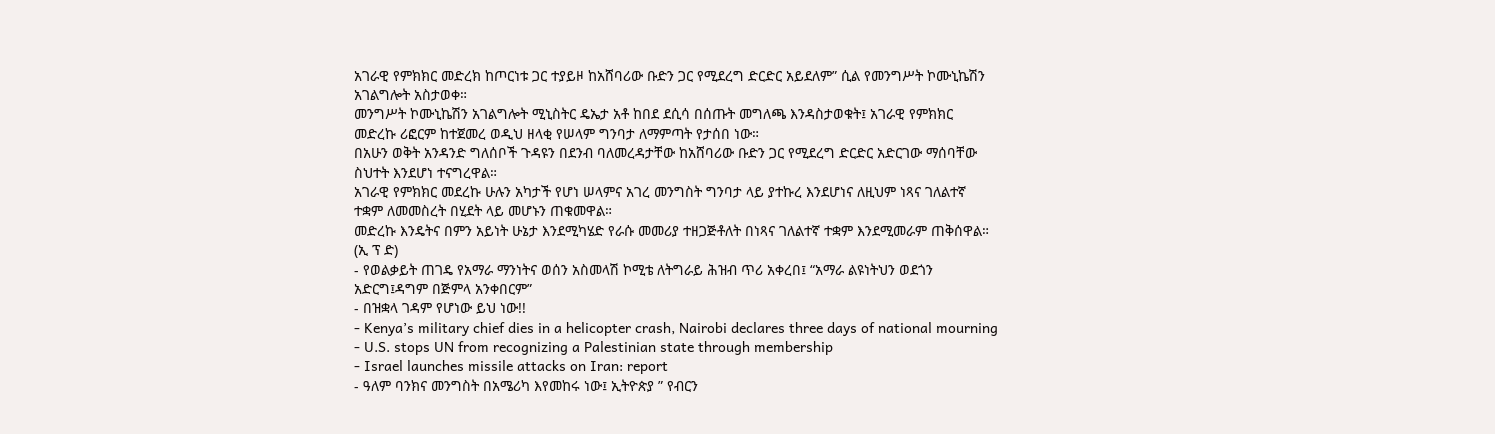አገራዊ የምክክር መድረክ ከጦርነቱ ጋር ተያይዞ ከአሸባሪው ቡድን ጋር የሚደረግ ድርድር አይደለም” ሲል የመንግሥት ኮሙኒኬሽን አገልግሎት አስታወቀ።
መንግሥት ኮሙኒኬሽን አገልግሎት ሚኒስትር ዴኤታ አቶ ከበደ ደሲሳ በሰጡት መግለጫ እንዳስታወቁት፤ አገራዊ የምክክር መድረኩ ሪፎርም ከተጀመረ ወዲህ ዘላቂ የሠላም ግንባታ ለማምጣት የታሰበ ነው።
በአሁን ወቅት አንዳንድ ግለሰቦች ጉዳዩን በደንብ ባለመረዳታቸው ከአሸባሪው ቡድን ጋር የሚደረግ ድርድር አድርገው ማሰባቸው ስህተት እንደሆነ ተናግረዋል።
አገራዊ የምክክር መደረኩ ሁሉን አካታች የሆነ ሠላምና አገረ መንግስት ግንባታ ላይ ያተኩረ እንደሆነና ለዚህም ነጻና ገለልተኛ ተቋም ለመመስረት በሂደት ላይ መሆኑን ጠቁመዋል።
መድረኩ እንዴትና በምን አይነት ሁኔታ እንደሚካሄድ የራሱ መመሪያ ተዘጋጅቶለት በነጻና ገለልተኛ ተቋም እንደሚመራም ጠቅሰዋል።
(ኢ ፕ ድ)
- የወልቃይት ጠገዴ የአማራ ማንነትና ወሰን አስመላሽ ኮሚቴ ለትግራይ ሕዝብ ጥሪ አቀረበ፤ “አማራ ልዩነትህን ወደጎን አድርግ፤ዳግም በጅምላ አንቀበርም”
- በዝቋላ ገዳም የሆነው ይህ ነው!!
- Kenya’s military chief dies in a helicopter crash, Nairobi declares three days of national mourning
- U.S. stops UN from recognizing a Palestinian state through membership
- Israel launches missile attacks on Iran: report
- ዓለም ባንክና መንግስት በአሜሪካ እየመከሩ ነው፤ ኢትዮጵያ ” የብርን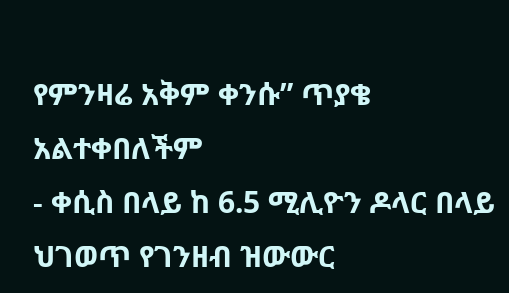የምንዛሬ አቅም ቀንሱ” ጥያቄ አልተቀበለችም
- ቀሲስ በላይ ከ 6.5 ሚሊዮን ዶላር በላይ ህገወጥ የገንዘብ ዝውውር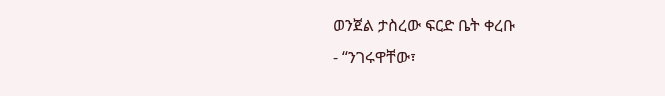ወንጀል ታስረው ፍርድ ቤት ቀረቡ
- “ንገሩዋቸው፣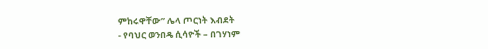ምከሩዋቸው” ሌላ ጦርነት እብደት
- የባህር ወንበዴ ሲሳዮች – በገሃነም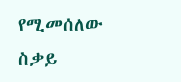የሚመሰለው ስቃይ